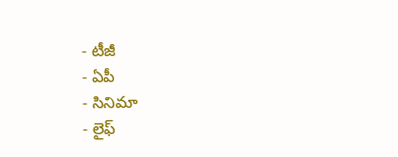- టీజీ
- ఏపీ
- సినిమా
- లైఫ్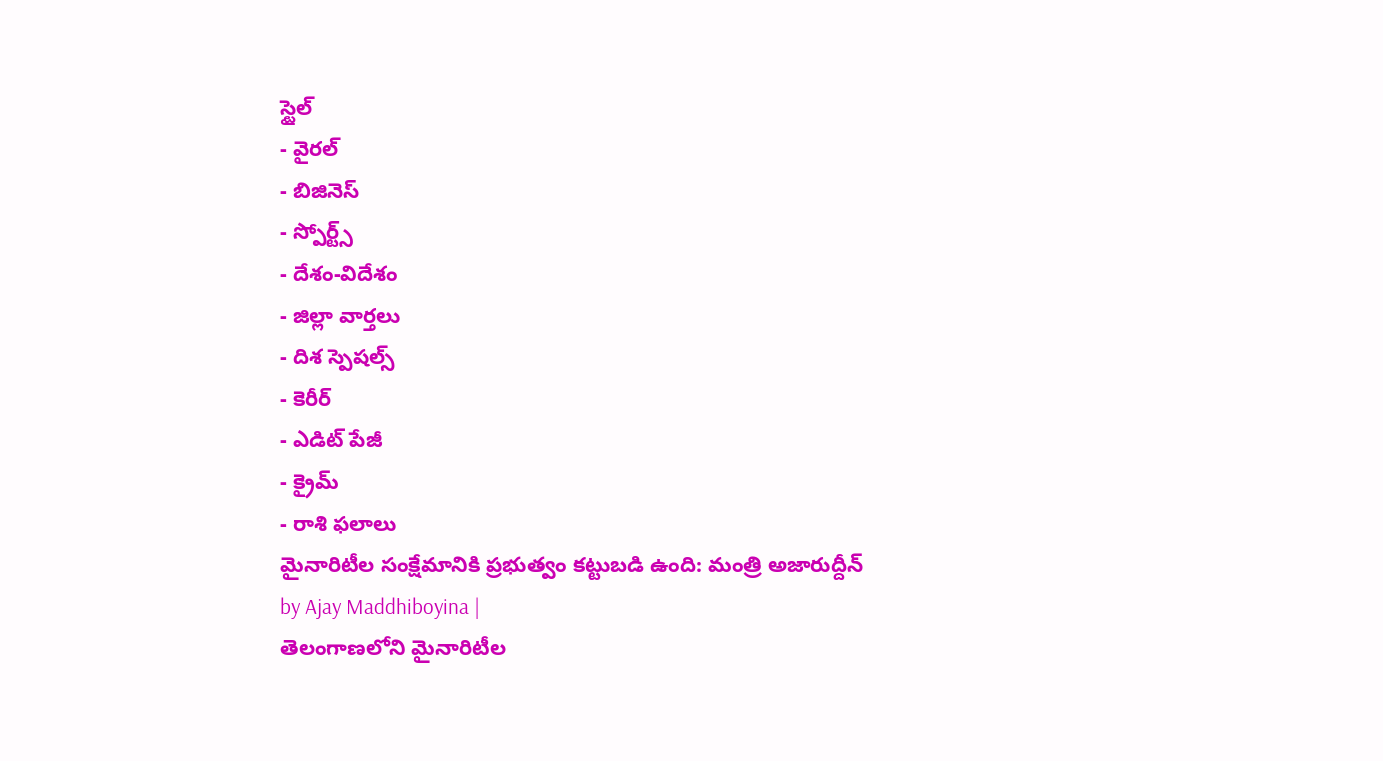స్టైల్
- వైరల్
- బిజినెస్
- స్పోర్ట్స్
- దేశం-విదేశం
- జిల్లా వార్తలు
- దిశ స్పెషల్స్
- కెరీర్
- ఎడిట్ పేజీ
- క్రైమ్
- రాశి ఫలాలు
మైనారిటీల సంక్షేమానికి ప్రభుత్వం కట్టుబడి ఉంది: మంత్రి అజారుద్దీన్
by Ajay Maddhiboyina |
తెలంగాణలోని మైనారిటీల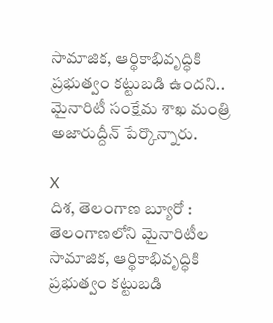సామాజిక, ఆర్థికాభివృద్ధికి ప్రభుత్వం కట్టుబడి ఉందని.. మైనారిటీ సంక్షేమ శాఖ మంత్రి అజారుద్దీన్ పేర్కొన్నారు.

X
దిశ, తెలంగాణ బ్యూరో : తెలంగాణలోని మైనారిటీల సామాజిక, ఆర్థికాభివృద్ధికి ప్రభుత్వం కట్టుబడి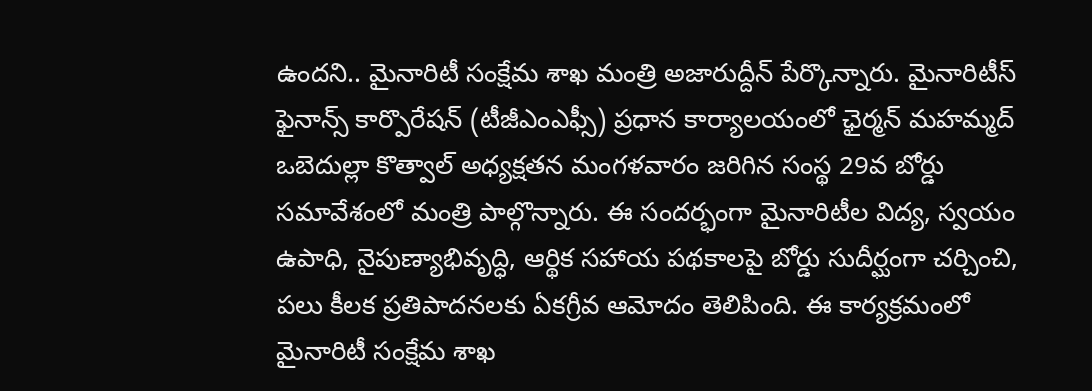ఉందని.. మైనారిటీ సంక్షేమ శాఖ మంత్రి అజారుద్దీన్ పేర్కొన్నారు. మైనారిటీస్ ఫైనాన్స్ కార్పొరేషన్ (టీజీఎంఎఫ్సీ) ప్రధాన కార్యాలయంలో ఛైర్మన్ మహమ్మద్ ఒబెదుల్లా కొత్వాల్ అధ్యక్షతన మంగళవారం జరిగిన సంస్థ 29వ బోర్డు సమావేశంలో మంత్రి పాల్గొన్నారు. ఈ సందర్భంగా మైనారిటీల విద్య, స్వయం ఉపాధి, నైపుణ్యాభివృద్ధి, ఆర్థిక సహాయ పథకాలపై బోర్డు సుదీర్ఘంగా చర్చించి, పలు కీలక ప్రతిపాదనలకు ఏకగ్రీవ ఆమోదం తెలిపింది. ఈ కార్యక్రమంలో మైనారిటీ సంక్షేమ శాఖ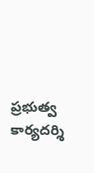ప్రభుత్వ కార్యదర్శి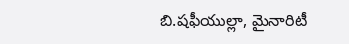బి.షఫీయుల్లా, మైనారిటీ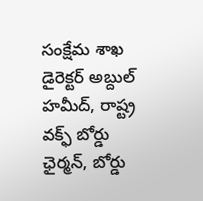సంక్షేమ శాఖ డైరెక్టర్ అబ్దుల్ హమీద్, రాష్ట్ర వక్ఫ్ బోర్డు ఛైర్మన్, బోర్డు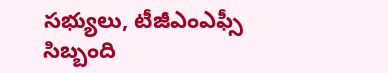సభ్యులు, టీజీఎంఎఫ్సీ సిబ్బంది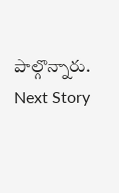పాల్గొన్నారు.
Next Story